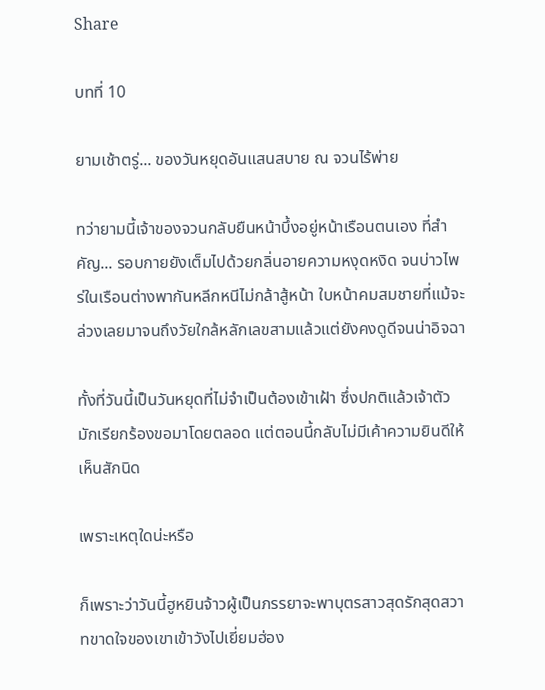Share

บทที่ 10

ยามเช้าตรู่... ของวันหยุดอันแสนสบาย ณ จวนไร้พ่าย

ทว่ายามนี้เจ้าของจวนกลับยืนหน้าบึ้งอยู่หน้าเรือนตนเอง ที่สำคัญ... รอบกายยังเต็มไปด้วยกลิ่นอายความหงุดหงิด จนบ่าวไพร่ในเรือนต่างพากันหลีกหนีไม่กล้าสู้หน้า ใบหน้าคมสมชายที่แม้จะล่วงเลยมาจนถึงวัยใกล้หลักเลขสามแล้วแต่ยังคงดูดีจนน่าอิจฉา

ทั้งที่วันนี้เป็นวันหยุดที่ไม่จำเป็นต้องเข้าเฝ้า ซึ่งปกติแล้วเจ้าตัวมักเรียกร้องขอมาโดยตลอด แต่ตอนนี้กลับไม่มีเค้าความยินดีให้เห็นสักนิด

เพราะเหตุใดน่ะหรือ

ก็เพราะว่าวันนี้ฮูหยินจ้าวผู้เป็นภรรยาจะพาบุตรสาวสุดรักสุดสวาทขาดใจของเขาเข้าวังไปเยี่ยมฮ่อง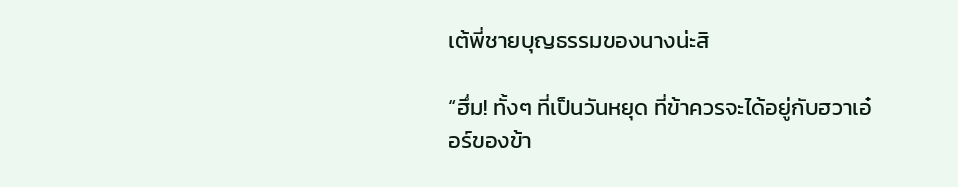เต้พี่ชายบุญธรรมของนางน่ะสิ

“ฮึ่ม! ทั้งๆ ที่เป็นวันหยุด ที่ข้าควรจะได้อยู่กับฮวาเอ๋อร์ของข้า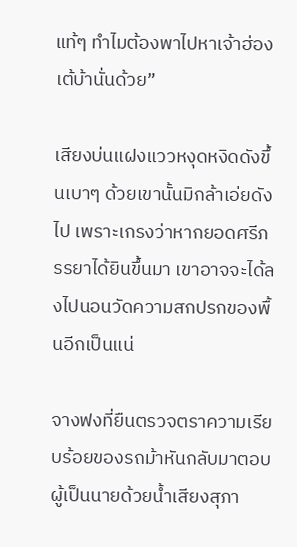แท้ๆ ทำไมต้องพาไปหาเจ้าฮ่องเต้บ้านั่นด้วย”

เสียงบ่นแฝงแววหงุดหงิดดังขึ้นเบาๆ ด้วยเขานั้นมิกล้าเอ่ยดังไป เพราะเกรงว่าหากยอดศรีภรรยาได้ยินขึ้นมา เขาอาจจะได้ลงไปนอนวัดความสกปรกของพื้นอีกเป็นแน่

จางฟงที่ยืนตรวจตราความเรียบร้อยของรถม้าหันกลับมาตอบผู้เป็นนายด้วยน้ำเสียงสุภา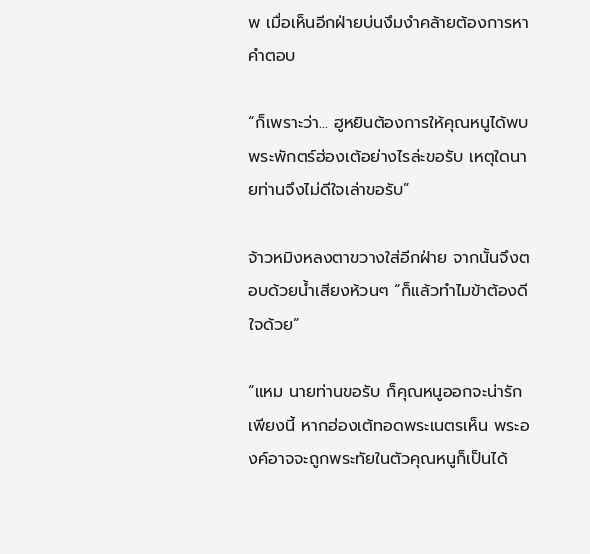พ เมื่อเห็นอีกฝ่ายบ่นงึมงำคล้ายต้องการหาคำตอบ

“ก็เพราะว่า... ฮูหยินต้องการให้คุณหนูได้พบพระพักตร์ฮ่องเต้อย่างไรล่ะขอรับ เหตุใดนายท่านจึงไม่ดีใจเล่าขอรับ”

จ้าวหมิงหลงตาขวางใส่อีกฝ่าย จากนั้นจึงตอบด้วยน้ำเสียงห้วนๆ “ก็แล้วทำไมข้าต้องดีใจด้วย”

“แหม นายท่านขอรับ ก็คุณหนูออกจะน่ารักเพียงนี้ หากฮ่องเต้ทอดพระเนตรเห็น พระองค์อาจจะถูกพระทัยในตัวคุณหนูก็เป็นได้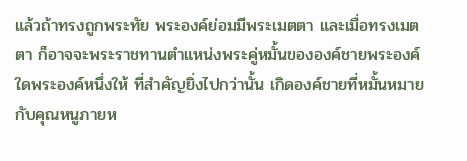แล้วถ้าทรงถูกพระทัย พระองค์ย่อมมีพระเมตตา และเมื่อทรงเมตตา ก็อาจจะพระราชทานตำแหน่งพระคู่หมั้นขององค์ชายพระองค์ใดพระองค์หนึ่งให้ ที่สำคัญยิ่งไปกว่านั้น เกิดองค์ชายที่หมั้นหมายกับคุณหนูภายห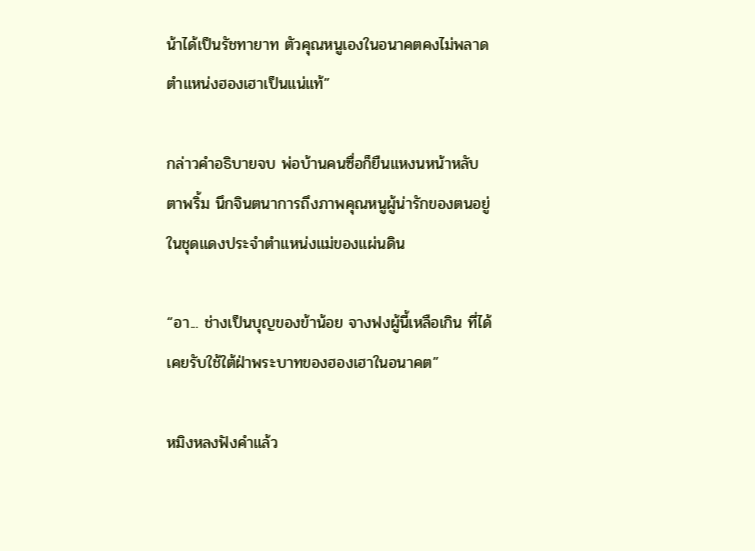น้าได้เป็นรัชทายาท ตัวคุณหนูเองในอนาคตคงไม่พลาดตำแหน่งฮองเฮาเป็นแน่แท้”

กล่าวคำอธิบายจบ พ่อบ้านคนซื่อก็ยืนแหงนหน้าหลับตาพริ้ม นึกจินตนาการถึงภาพคุณหนูผู้น่ารักของตนอยู่ในชุดแดงประจำตำแหน่งแม่ของแผ่นดิน

“อา... ช่างเป็นบุญของข้าน้อย จางฟงผู้นี้เหลือเกิน ที่ได้เคยรับใช้ใต้ฝ่าพระบาทของฮองเฮาในอนาคต”

หมิงหลงฟังคำแล้ว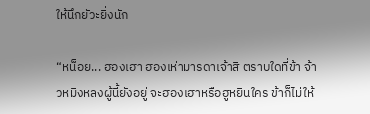ให้นึกยัวะยิ่งนัก

“หน็อย... ฮองเฮา ฮองเห่ามารดาเจ้าสิ ตราบใดที่ข้า จ้าวหมิงหลงผู้นี้ยังอยู่ จะฮองเฮาหรือฮูหยินใคร ข้าก็ไม่ให้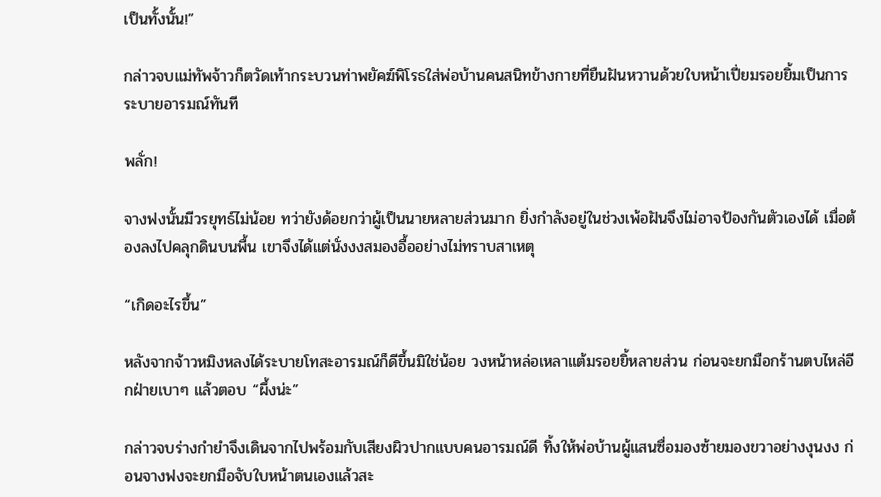เป็นทั้งนั้น!”

กล่าวจบแม่ทัพจ้าวก็ตวัดเท้ากระบวนท่าพยัคฆ์พิโรธใส่พ่อบ้านคนสนิทข้างกายที่ยืนฝันหวานด้วยใบหน้าเปี่ยมรอยยิ้มเป็นการระบายอารมณ์ทันที

พลั่ก!

จางฟงนั้นมีวรยุทธ์ไม่น้อย ทว่ายังด้อยกว่าผู้เป็นนายหลายส่วนมาก ยิ่งกำลังอยู่ในช่วงเพ้อฝันจึงไม่อาจป้องกันตัวเองได้ เมื่อต้องลงไปคลุกดินบนพื้น เขาจึงได้แต่นั่งงงสมองอื้ออย่างไม่ทราบสาเหตุ

“เกิดอะไรขึ้น”

หลังจากจ้าวหมิงหลงได้ระบายโทสะอารมณ์ก็ดีขึ้นมิใช่น้อย วงหน้าหล่อเหลาแต้มรอยยิ้หลายส่วน ก่อนจะยกมือกร้านตบไหล่อีกฝ่ายเบาๆ แล้วตอบ “ผึ้งน่ะ”

กล่าวจบร่างกำยำจึงเดินจากไปพร้อมกับเสียงผิวปากแบบคนอารมณ์ดี ทิ้งให้พ่อบ้านผู้แสนซื่อมองซ้ายมองขวาอย่างงุนงง ก่อนจางฟงจะยกมือจับใบหน้าตนเองแล้วสะ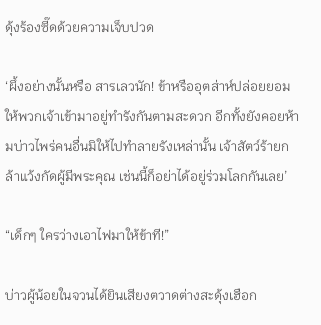ดุ้งร้องซี๊ดด้วยความเจ็บปวด

‘ผึ้งอย่างนั้นหรือ สารเลวนัก! ข้าหรืออุตส่าห์ปล่อยยอมให้พวกเจ้าเข้ามาอยู่ทำรังกันตามสะดวก อีกทั้งยังคอยห้ามบ่าวไพร่คนอื่นมิให้ไปทำลายรังเหล่านั้น เจ้าสัตว์ร้ายกล้าแว้งกัดผู้มีพระคุณ เช่นนี้ก็อย่าได้อยู่ร่วมโลกกันเลย’

“เด็กๆ ใครว่างเอาไฟมาให้ข้าที!”

บ่าวผู้น้อยในจวนได้ยินเสียงตวาดต่างสะดุ้งเฮือก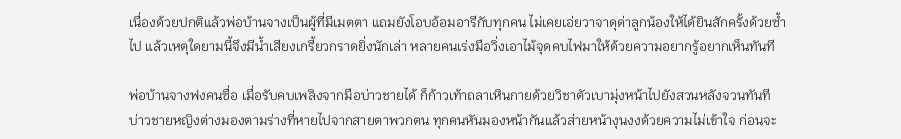เนื่องด้วยปกติแล้วพ่อบ้านจางเป็นผู้ที่มีเมตตา แถมยังโอบอ้อมอารีกับทุกคน ไม่เคยเอ่ยวาจาดุด่าลูกน้องให้ได้ยินสักครั้งด้วยซ้ำไป แล้วเหตุใดยามนี้จึงมีน้ำเสียงเกรี้ยวกราดยิ่งนักเล่า หลายคนเร่งมือวิ่งเอาไม้จุดคบไฟมาให้ด้วยความอยากรู้อยากเห็นทันที

พ่อบ้านจางฟงคนซื่อ เมื่อรับคบเพลิงจากมือบ่าวชายได้ ก็ก้าวเท้าถลาเหินกายด้วยวิชาตัวเบามุ่งหน้าไปยังสวนหลังจวนทันที บ่าวชายหญิงต่างมองตามร่างที่หายไปจากสายตาพวกตน ทุกคนหันมองหน้ากันแล้วส่ายหน้างุนงงด้วยความไม่เข้าใจ ก่อนจะ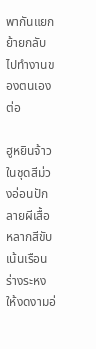พากันแยกย้ายกลับไปทำงานของตนเองต่อ

ฮูหยินจ้าวในชุดสีม่วงอ่อนปักลายผีเสื้อหลากสีขับเน้นเรือนร่างระหงให้งดงามอ่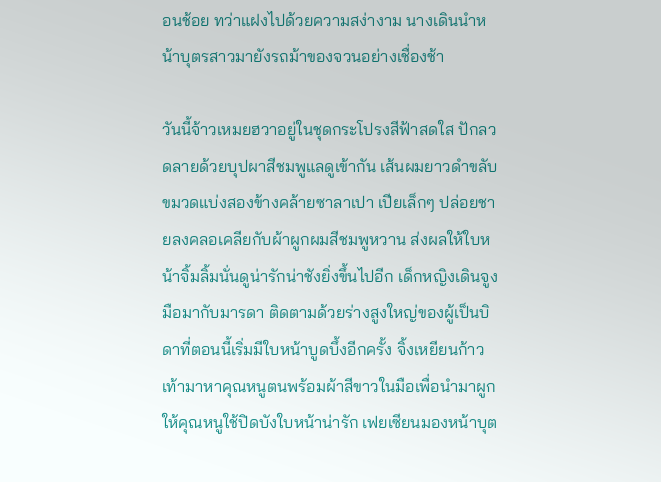อนช้อย ทว่าแฝงไปด้วยความสง่างาม นางเดินนำหน้าบุตรสาวมายังรถม้าของจวนอย่างเชื่องช้า

วันนี้จ้าวเหมยฮวาอยู่ในชุดกระโปรงสีฟ้าสดใส ปักลวดลายด้วยบุปผาสีชมพูแลดูเข้ากัน เส้นผมยาวดำขลับขมวดแบ่งสองข้างคล้ายซาลาเปา เปียเล็กๆ ปล่อยชายลงคลอเคลียกับผ้าผูกผมสีชมพูหวาน ส่งผลให้ใบหน้าจิ้มลิ้มนั่นดูน่ารักน่าชังยิ่งขึ้นไปอีก เด็กหญิงเดินจูงมือมากับมารดา ติดตามด้วยร่างสูงใหญ่ของผู้เป็นบิดาที่ตอนนี้เริ่มมีใบหน้าบูดบึ้งอีกครั้ง จิ้งเหยียนก้าวเท้ามาหาคุณหนูตนพร้อมผ้าสีขาวในมือเพื่อนำมาผูกให้คุณหนูใช้ปิดบังใบหน้าน่ารัก เฟยเซียนมองหน้าบุต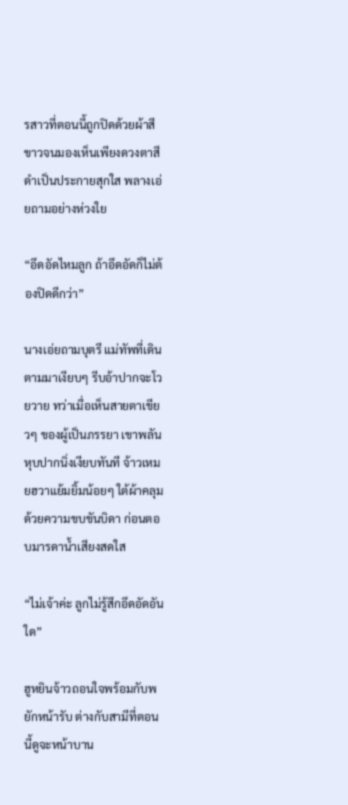รสาวที่ตอนนี้ถูกปิดด้วยผ้าสีขาวจนมองเห็นเพียงดวงตาสีดำเป็นประกายสุกใส พลางเอ่ยถามอย่างห่วงใย

“อึดอัดไหมลูก ถ้าอึดอัดก็ไม่ต้องปิดดีกว่า”

นางเอ่ยถามบุตรี แม่ทัพที่เดินตามมาเงียบๆ รีบอ้าปากจะโวยวาย ทว่าเมื่อเห็นสายตาเขียวๆ ของผู้เป็นภรรยา เขาพลันหุบปากนิ่งเงียบทันที จ้าวเหมยฮวาแย้มยิ้มน้อยๆ ใต้ผ้าคลุมด้วยความขบขันบิดา ก่อนตอบมารดาน้ำเสียงสดใส

“ไม่เจ้าค่ะ ลูกไม่รู้สึกอึดอัดอันใด”

ฮูหยินจ้าวถอนใจพร้อมกับพยักหน้ารับ ต่างกับสามีที่ตอนนี้ดูจะหน้าบาน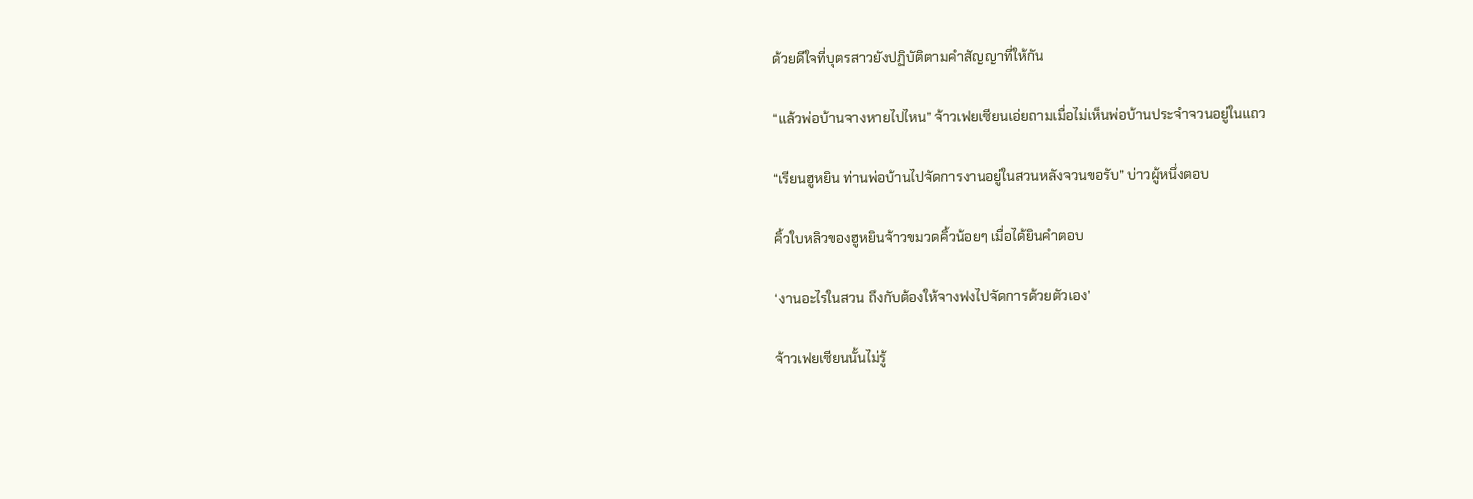ด้วยดีใจที่บุตรสาวยังปฏิบัติตามคำสัญญาที่ให้กัน

“แล้วพ่อบ้านจางหายไปไหน” จ้าวเฟยเซียนเอ่ยถามเมื่อไม่เห็นพ่อบ้านประจำจวนอยู่ในแถว

“เรียนฮูหยิน ท่านพ่อบ้านไปจัดการงานอยู่ในสวนหลังจวนขอรับ” บ่าวผู้หนึ่งตอบ

คิ้วใบหลิวของฮูหยินจ้าวขมวดคิ้วน้อยๆ เมื่อได้ยินคำตอบ

‘งานอะไรในสวน ถึงกับต้องให้จางฟงไปจัดการด้วยตัวเอง’

จ้าวเฟยเซียนนั้นไม่รู้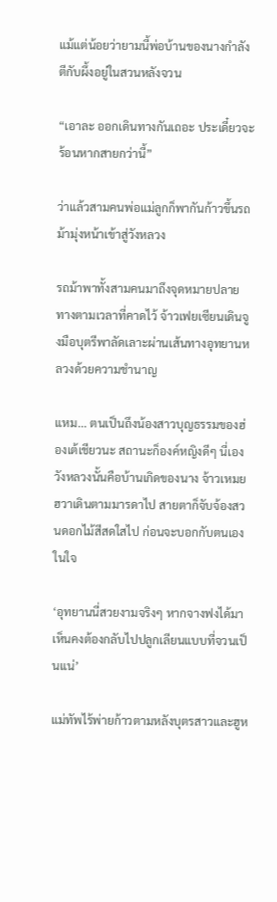แม้แต่น้อยว่ายามนี้พ่อบ้านของนางกำลังตีกับผึ้งอยู่ในสวนหลังจวน

“เอาละ ออกเดินทางกันเถอะ ประเดี๋ยวจะร้อนหากสายกว่านี้”

ว่าแล้วสามคนพ่อแม่ลูกก็พากันก้าวขึ้นรถม้ามุ่งหน้าเข้าสู่วังหลวง

รถม้าพาทั้งสามคนมาถึงจุดหมายปลายทางตามเวลาที่คาดไว้ จ้าวเฟยเซียนเดินจูงมือบุตรีพาลัดเลาะผ่านเส้นทางอุทยานหลวงด้วยความชำนาญ

แหม... ตนเป็นถึงน้องสาวบุญธรรมของฮ่องเต้เชียวนะ สถานะก็องค์หญิงดีๆ นี่เอง วังหลวงนั้นคือบ้านเกิดของนาง จ้าวเหมยฮวาเดินตามมารดาไป สายตาก็จับจ้องสวนดอกไม้สีสดใสไป ก่อนจะบอกกับตนเองในใจ

‘อุทยานนี่สวยงามจริงๆ หากจางฟงได้มาเห็นคงต้องกลับไปปลูกเลียนแบบที่จวนเป็นแน่’

แม่ทัพไร้พ่ายก้าวตามหลังบุตรสาวและฮูห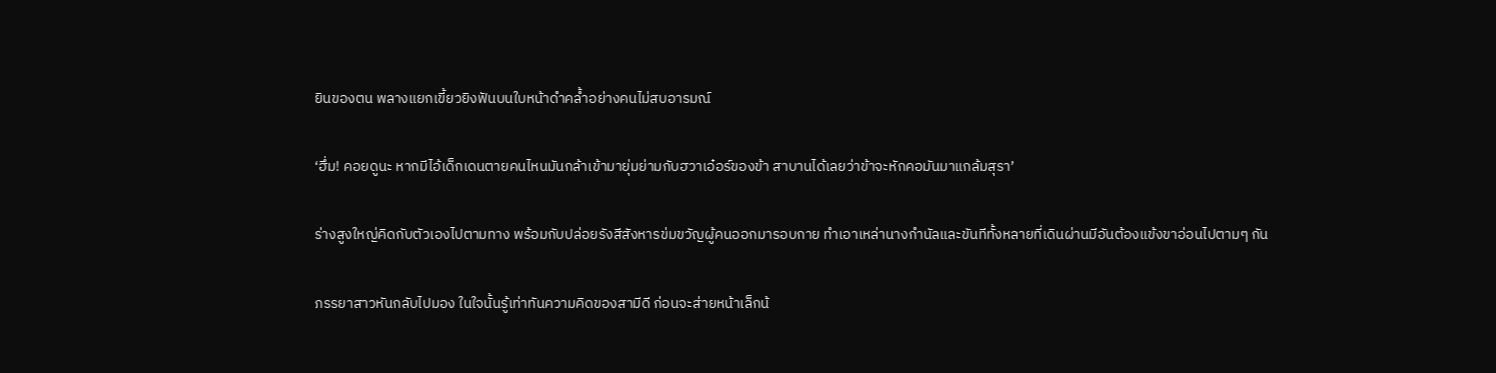ยินของตน พลางแยกเขี้ยวยิงฟันบนใบหน้าดำคล้ำอย่างคนไม่สบอารมณ์

‘ฮึ่ม! คอยดูนะ หากมีไอ้เด็กเดนตายคนไหนมันกล้าเข้ามายุ่มย่ามกับฮวาเอ๋อร์ของข้า สาบานได้เลยว่าข้าจะหักคอมันมาแกล้มสุรา’

ร่างสูงใหญ่คิดกับตัวเองไปตามทาง พร้อมกับปล่อยรังสีสังหารข่มขวัญผู้คนออกมารอบกาย ทำเอาเหล่านางกำนัลและขันทีทั้งหลายที่เดินผ่านมีอันต้องแข้งขาอ่อนไปตามๆ กัน

ภรรยาสาวหันกลับไปมอง ในใจนั้นรู้เท่าทันความคิดของสามีดี ก่อนจะส่ายหน้าเล็กน้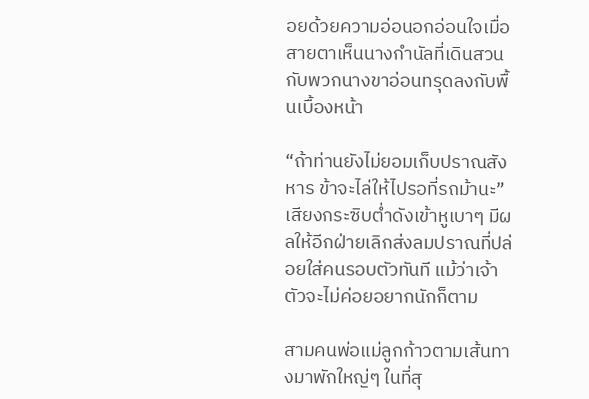อยด้วยความอ่อนอกอ่อนใจเมื่อสายตาเห็นนางกำนัลที่เดินสวนกับพวกนางขาอ่อนทรุดลงกับพื้นเบื้องหน้า

“ถ้าท่านยังไม่ยอมเก็บปราณสังหาร ข้าจะไล่ให้ไปรอที่รถม้านะ” เสียงกระซิบต่ำดังเข้าหูเบาๆ มีผลให้อีกฝ่ายเลิกส่งลมปราณที่ปล่อยใส่คนรอบตัวทันที แม้ว่าเจ้าตัวจะไม่ค่อยอยากนักก็ตาม

สามคนพ่อแม่ลูกก้าวตามเส้นทางมาพักใหญ่ๆ ในที่สุ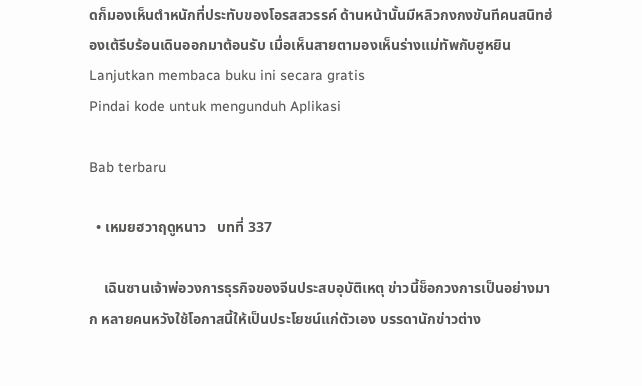ดก็มองเห็นตำหนักที่ประทับของโอรสสวรรค์ ด้านหน้านั้นมีหลิวกงกงขันทีคนสนิทฮ่องเต้รีบร้อนเดินออกมาต้อนรับ เมื่อเห็นสายตามองเห็นร่างแม่ทัพกับฮูหยิน
Lanjutkan membaca buku ini secara gratis
Pindai kode untuk mengunduh Aplikasi

Bab terbaru

  • เหมยฮวาฤดูหนาว   บทที่ 337

    เฉินซานเจ้าพ่อวงการธุรกิจของจีนประสบอุบัติเหตุ ข่าวนี้ช็อกวงการเป็นอย่างมาก หลายคนหวังใช้โอกาสนี้ให้เป็นประโยชน์แก่ตัวเอง บรรดานักข่าวต่าง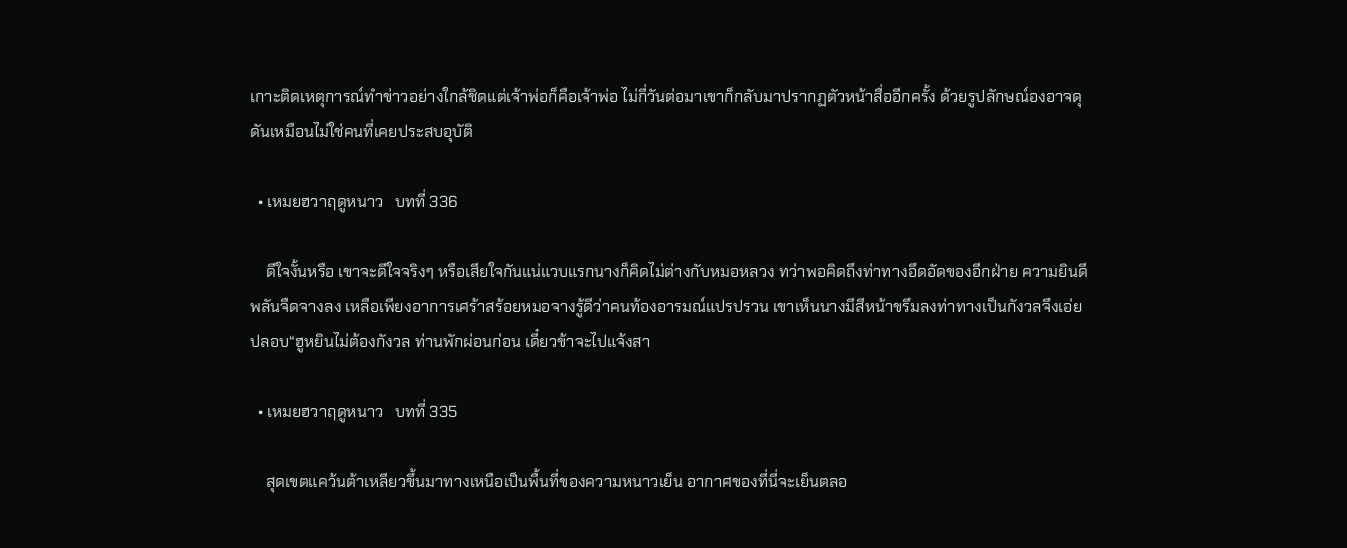เกาะติดเหตุการณ์ทำข่าวอย่างใกล้ชิดแต่เจ้าพ่อก็คือเจ้าพ่อ ไม่กี่วันต่อมาเขาก็กลับมาปรากฏตัวหน้าสื่ออีกครั้ง ด้วยรูปลักษณ์องอาจดุดันเหมือนไม่ใช่คนที่เคยประสบอุบัติ

  • เหมยฮวาฤดูหนาว   บทที่ 336

    ดีใจงั้นหรือ เขาจะดีใจจริงๆ หรือเสียใจกันแน่แวบแรกนางก็คิดไม่ต่างกับหมอหลวง ทว่าพอคิดถึงท่าทางอึดอัดของอีกฝ่าย ความยินดีพลันจืดจางลง เหลือเพียงอาการเศร้าสร้อยหมอจางรู้ดีว่าคนท้องอารมณ์แปรปรวน เขาเห็นนางมีสีหน้าขรึมลงท่าทางเป็นกังวลจึงเอ่ยปลอบ“ฮูหยินไม่ต้องกังวล ท่านพักผ่อนก่อน เดี๋ยวข้าจะไปแจ้งสา

  • เหมยฮวาฤดูหนาว   บทที่ 335

    สุดเขตแคว้นต้าเหลียวขึ้นมาทางเหนือเป็นพื้นที่ของความหนาวเย็น อากาศของที่นี่จะเย็นตลอ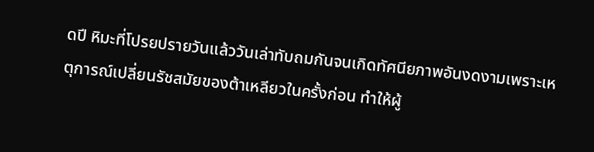ดปี หิมะที่โปรยปรายวันแล้ววันเล่าทับถมกันจนเกิดทัศนียภาพอันงดงามเพราะเหตุการณ์เปลี่ยนรัชสมัยของต้าเหลียวในครั้งก่อน ทำให้ผู้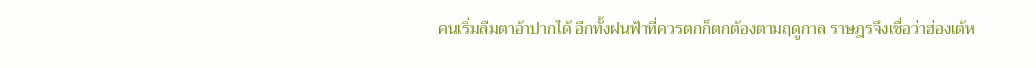คนเริ่มลืมตาอ้าปากได้ อีกทั้งฝนฟ้าที่ควรตกก็ตกต้องตามฤดูกาล ราษฎรจึงเชื่อว่าฮ่องเต้ห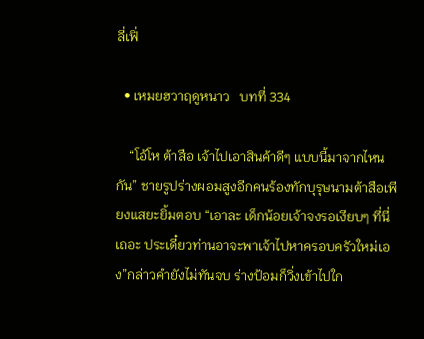ลี่เฟิ่

  • เหมยฮวาฤดูหนาว   บทที่ 334

    “โอ้โห ต้าสือ เจ้าไปเอาสินค้าดีๆ แบบนี้มาจากไหนกัน” ชายรูปร่างผอมสูงอีกคนร้องทักบุรุษนามต้าสือเพียงแสยะยิ้มตอบ “เอาละ เด็กน้อยเจ้าจงรอเงียบๆ ที่นี่เถอะ ประเดี๋ยวท่านอาจะพาเจ้าไปหาครอบครัวใหม่เอง”กล่าวคำยังไม่ทันจบ ร่างป้อมก็วิ่งเข้าไปใก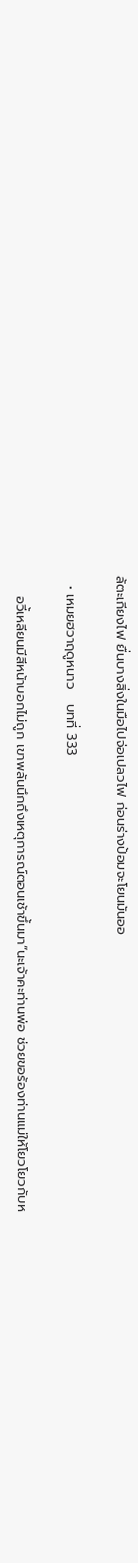ล้ตะเกียงไฟ ยื่นบางสิ่งในมือไปจ่อเปลวไฟ ก่อนร่างป้อมจะโยนมันออ

  • เหมยฮวาฤดูหนาว   บทที่ 333

    อวี้เหลียนมีสีหน้าบอกไม่ถูก เขาพลันนึกถึงเหตุการณ์ตอนเช้าขึ้นมา“นะเจ้าคะท่านพ่อ ช่วยขอร้องท่านแม่ให้โยวโยวกับห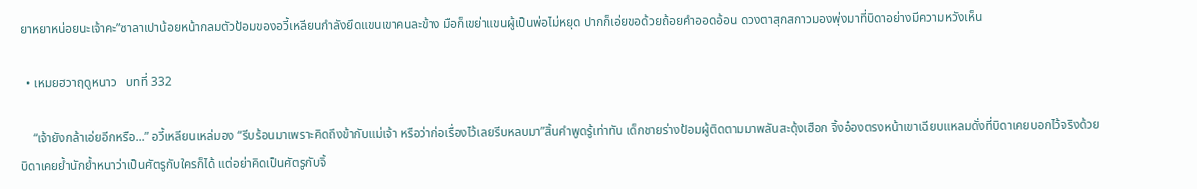ยาหยาหน่อยนะเจ้าคะ”ซาลาเปาน้อยหน้ากลมตัวป้อมของอวี้เหลียนกำลังยึดแขนเขาคนละข้าง มือก็เขย่าแขนผู้เป็นพ่อไม่หยุด ปากก็เอ่ยขอด้วยถ้อยคำออดอ้อน ดวงตาสุกสกาวมองพุ่งมาที่บิดาอย่างมีความหวังเห็น

  • เหมยฮวาฤดูหนาว   บทที่ 332

    “เจ้ายังกล้าเอ่ยอีกหรือ...” อวี้เหลียนเหล่มอง “รีบร้อนมาเพราะคิดถึงข้ากับแม่เจ้า หรือว่าก่อเรื่องไว้เลยรีบหลบมา”สิ้นคำพูดรู้เท่าทัน เด็กชายร่างป้อมผู้ติดตามมาพลันสะดุ้งเฮือก จิ้งอ๋องตรงหน้าเขาเฉียบแหลมดั่งที่บิดาเคยบอกไว้จริงด้วย บิดาเคยย้ำนักย้ำหนาว่าเป็นศัตรูกับใครก็ได้ แต่อย่าคิดเป็นศัตรูกับจิ้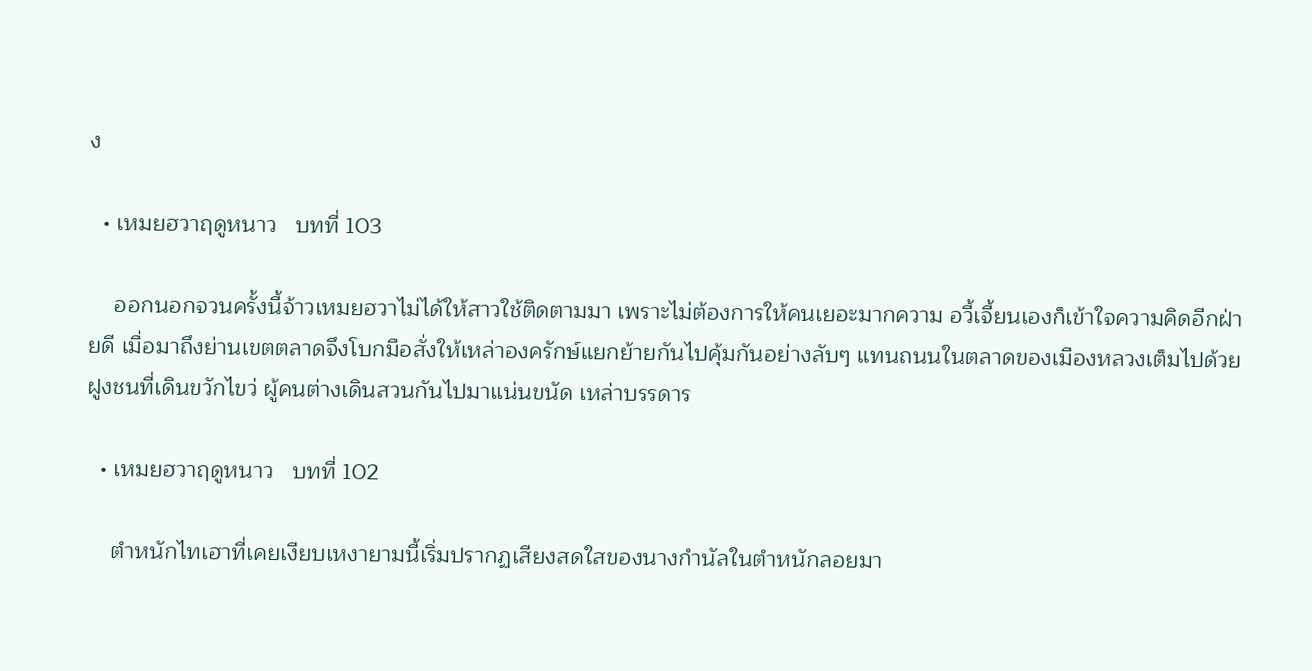ง

  • เหมยฮวาฤดูหนาว   บทที่ 103

    ออกนอกจวนครั้งนี้จ้าวเหมยฮวาไม่ได้ให้สาวใช้ติดตามมา เพราะไม่ต้องการให้คนเยอะมากความ อวี้เจี้ยนเองก็เข้าใจความคิดอีกฝ่ายดี เมื่อมาถึงย่านเขตตลาดจึงโบกมือสั่งให้เหล่าองครักษ์แยกย้ายกันไปคุ้มกันอย่างลับๆ แทนถนนในตลาดของเมืองหลวงเต็มไปด้วยฝูงชนที่เดินขวักไขว่ ผู้คนต่างเดินสวนกันไปมาแน่นขนัด เหล่าบรรดาร

  • เหมยฮวาฤดูหนาว   บทที่ 102

    ตำหนักไทเฮาที่เคยเงียบเหงายามนี้เริ่มปรากฏเสียงสดใสของนางกำนัลในตำหนักลอยมา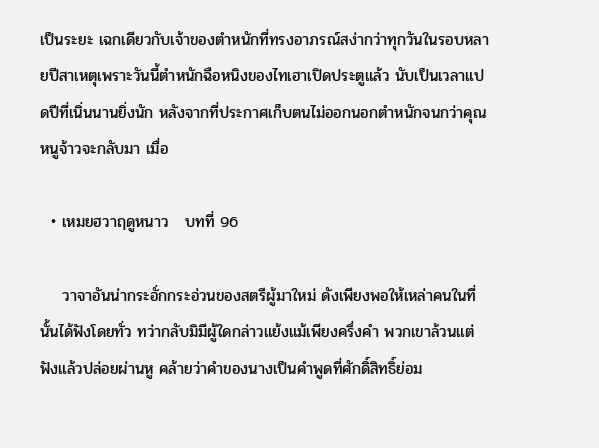เป็นระยะ เฉกเดียวกับเจ้าของตำหนักที่ทรงอาภรณ์สง่ากว่าทุกวันในรอบหลายปีสาเหตุเพราะวันนี้ตำหนักฉือหนิงของไทเฮาเปิดประตูแล้ว นับเป็นเวลาแปดปีที่เนิ่นนานยิ่งนัก หลังจากที่ประกาศเก็บตนไม่ออกนอกตำหนักจนกว่าคุณหนูจ้าวจะกลับมา เมื่อ

  • เหมยฮวาฤดูหนาว   บทที่ 96

    วาจาอันน่ากระอั่กกระอ่วนของสตรีผู้มาใหม่ ดังเพียงพอให้เหล่าคนในที่นั้นได้ฟังโดยทั่ว ทว่ากลับมิมีผู้ใดกล่าวแย้งแม้เพียงครึ่งคำ พวกเขาล้วนแต่ฟังแล้วปล่อยผ่านหู คล้ายว่าคำของนางเป็นคำพูดที่ศักดิ์สิทธิ์ย่อม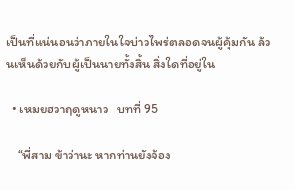เป็นที่แน่นอนว่าภายในใจบ่าวไพร่ตลอดจนผู้คุ้มกัน ล้วนเห็นด้วยกับผู้เป็นนายทั้งสิ้น สิ่งใดที่อยู่ใน

  • เหมยฮวาฤดูหนาว   บทที่ 95

    “พี่สาม ข้าว่านะ หากท่านยังจ้อง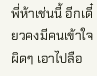พี่ห้าเช่นนี้ อีกเดี๋ยวคงมีคนเข้าใจผิดๆ เอาไปลือ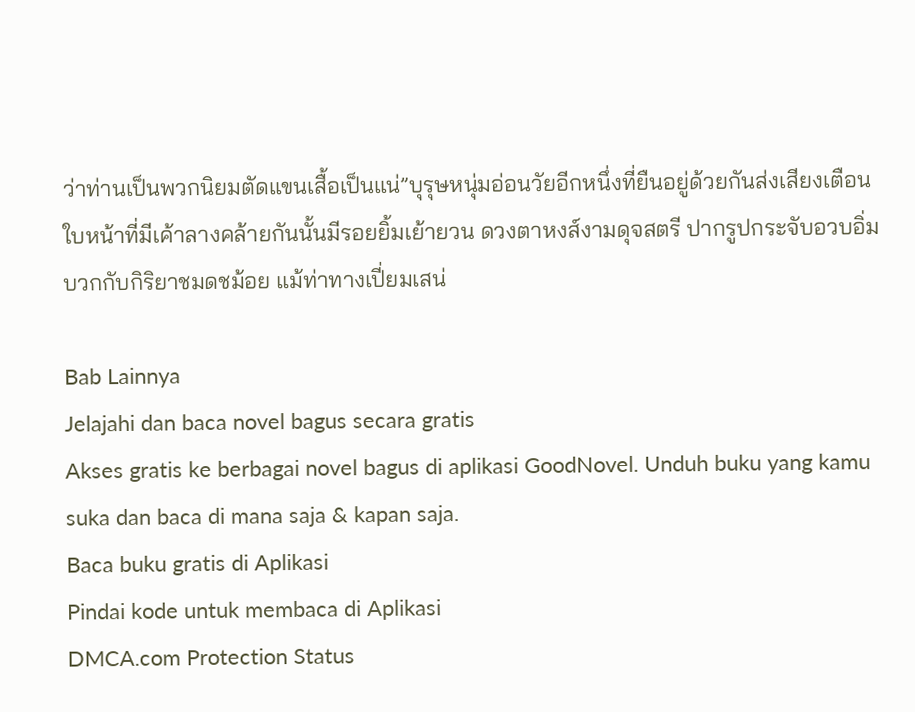ว่าท่านเป็นพวกนิยมตัดแขนเสื้อเป็นแน่”บุรุษหนุ่มอ่อนวัยอีกหนึ่งที่ยืนอยู่ด้วยกันส่งเสียงเตือน ใบหน้าที่มีเค้าลางคล้ายกันนั้นมีรอยยิ้มเย้ายวน ดวงตาหงส์งามดุจสตรี ปากรูปกระจับอวบอิ่ม บวกกับกิริยาชมดชม้อย แม้ท่าทางเปี่ยมเสน่

Bab Lainnya
Jelajahi dan baca novel bagus secara gratis
Akses gratis ke berbagai novel bagus di aplikasi GoodNovel. Unduh buku yang kamu suka dan baca di mana saja & kapan saja.
Baca buku gratis di Aplikasi
Pindai kode untuk membaca di Aplikasi
DMCA.com Protection Status